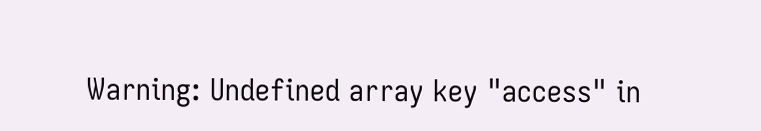Warning: Undefined array key "access" in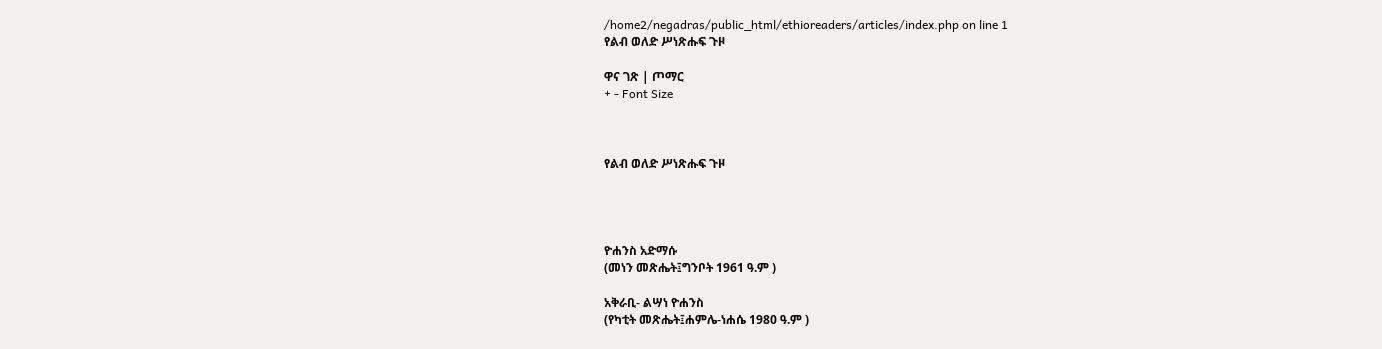/home2/negadras/public_html/ethioreaders/articles/index.php on line 1
የልብ ወለድ ሥነጽሑፍ ጉዞ

ዋና ገጽ | ጦማር
+ - Font Size



የልብ ወለድ ሥነጽሑፍ ጉዞ




ዮሐንስ አድማሱ
(መነን መጽሔት፤ግንቦት 1961 ዓ.ም )

አቅራቢ- ልሣነ ዮሐንስ
(የካቲት መጽሔት፤ሐምሌ-ነሐሴ 1980 ዓ.ም )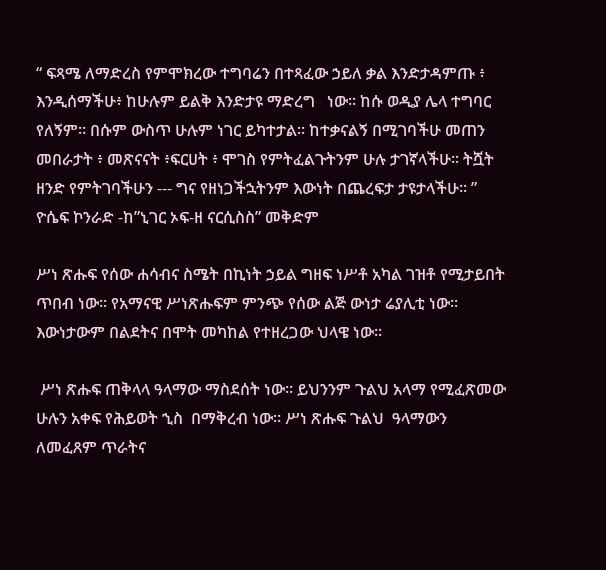“ ፍጻሜ ለማድረስ የምሞክረው ተግባሬን በተጻፈው ኃይለ ቃል እንድታዳምጡ ፥ እንዲሰማችሁ፥ ከሁሉም ይልቅ እንድታዩ ማድረግ   ነው። ከሱ ወዲያ ሌላ ተግባር የለኝም። በሱም ውስጥ ሁሉም ነገር ይካተታል። ከተቃናልኝ በሚገባችሁ መጠን መበራታት ፥ መጽናናት ፥ፍርሀት ፥ ሞገስ የምትፈልጉትንም ሁሉ ታገኛላችሁ። ትሿት ዘንድ የምትገባችሁን --- ግና የዘነጋችኋትንም እውነት በጨረፍታ ታዩታላችሁ። ” ዮሴፍ ኮንራድ -ከ”ኒገር ኦፍ-ዘ ናርሲስስ” መቅድም

ሥነ ጽሑፍ የሰው ሐሳብና ስሜት በኪነት ኃይል ግዘፍ ነሥቶ አካል ገዝቶ የሚታይበት ጥበብ ነው። የአማናዊ ሥነጽሑፍም ምንጭ የሰው ልጅ ውነታ ሬያሊቲ ነው። እውነታውም በልደትና በሞት መካከል የተዘረጋው ህላዌ ነው።

 ሥነ ጽሑፍ ጠቅላላ ዓላማው ማስደሰት ነው። ይህንንም ጉልህ አላማ የሚፈጽመው  ሁሉን አቀፍ የሕይወት ኂስ  በማቅረብ ነው። ሥነ ጽሑፍ ጉልህ  ዓላማውን ለመፈጸም ጥራትና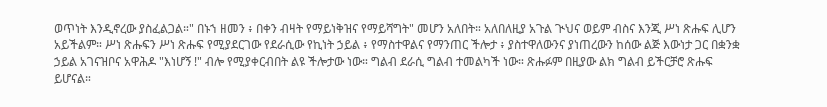ወጥነት እንዲኖረው ያስፈልጋል።" በኑኀ ዘመን ፥ በቀን ብዛት የማይነቅዝና የማይሻግት" መሆን አለበት። አለበለዚያ አጉል ጒህና ወይም ብስና እንጂ ሥነ ጽሑፍ ሊሆን አይችልም። ሥነ ጽሑፍን ሥነ ጽሑፍ የሚያደርገው የደራሲው የኪነት ኃይል ፥ የማስተዋልና የማንጠር ችሎታ ፥ ያስተዋለውንና ያነጠረውን ከሰው ልጅ እውነታ ጋር በቋንቋ ኃይል አገናዝቦና አዋሕዶ "እነሆኝ !" ብሎ የሚያቀርብበት ልዩ ችሎታው ነው። ግልብ ደራሲ ግልብ ተመልካች ነው። ጽሑፉም በዚያው ልክ ግልብ ይችርቻሮ ጽሑፍ ይሆናል።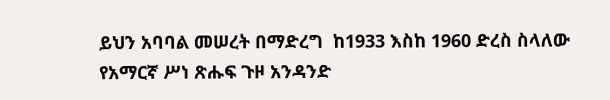ይህን አባባል መሠረት በማድረግ  ከ1933 እስከ 1960 ድረስ ስላለው የአማርኛ ሥነ ጽሑፍ ጉዞ አንዳንድ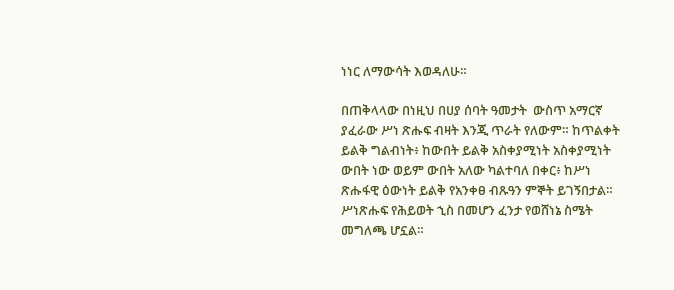ነነር ለማውሳት እወዳለሁ።

በጠቅላላው በነዚህ በሀያ ሰባት ዓመታት  ውስጥ አማርኛ ያፈራው ሥነ ጽሑፍ ብዛት እንጂ ጥራት የለውም። ከጥልቀት ይልቅ ግልብነት፥ ከውበት ይልቅ አስቀያሚነት አስቀያሚነት ውበት ነው ወይም ውበት አለው ካልተባለ በቀር፥ ከሥነ ጽሑፋዊ ዕውነት ይልቅ የአንቀፀ ብጹዓን ምኞት ይገኝበታል። ሥነጽሑፍ የሕይወት ኂስ በመሆን ፈንታ የወሸነኔ ስሜት መግለጫ ሆኗል።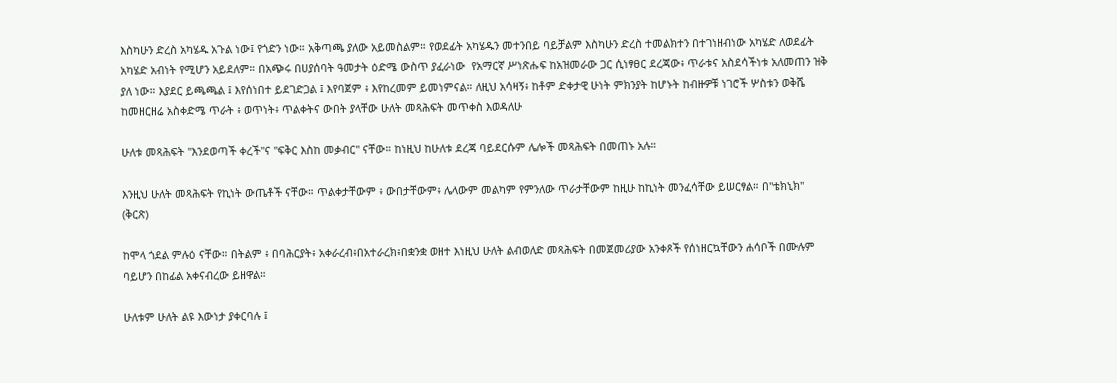እስካሁን ድረስ አካሄዱ አጉል ነው፤ የጎድን ነው። አቅጣጫ ያለው አይመስልም። የወደፊት አካሄዱን መተንበይ ባይቻልም እስካሁን ድረስ ተመልክተን በተገነዘብነው አካሄድ ለወደፊት አካሄድ አብነት የሚሆን አይደለም። በአጭሩ በሀያሰባት ዓመታት ዕድሜ ውስጥ ያፈራነው  የአማርኛ ሥነጽሑፍ ከአዝመራው ጋር ሲነፃፀር ደረጃው፥ ጥራቱና አስደሳችነቱ አለመጠን ዝቅ ያለ ነው። እያደር ይጫጫል ፤ እየሰነበተ ይደገድጋል ፤ እየባጀም ፥ እየከረመም ይመነምናል። ለዚህ አሳዛኝ፥ ከቶም ድቀታዊ ሁነት ምክንያት ከሆኑት ከብዙዎቹ ነገሮች ሦስቱን ወቅሼ ከመዘርዘሬ አስቀድሜ ጥራት ፥ ወጥነት፥ ጥልቀትና ውበት ያላቸው ሁለት መጻሕፍት መጥቀስ እወዳለሁ

ሁለቱ መጻሕፍት "እንደወጣች ቀረች"ና "ፍቅር እስከ መቃብር" ናቸው። ከነዚህ ከሁለቱ ደረጃ ባይደርሱም ሌሎች መጻሕፍት በመጠኑ አሉ።

እንዚህ ሁለት መጻሕፍት የኪነት ውጤቶች ናቸው። ጥልቀታቸውም ፥ ውበታቸውም፥ ሌላውም መልካም የምንለው ጥራታቸውም ከዚሁ ከኪነት መንፈሳቸው ይሠርፃል። በ"ቴክኒክ" (ቅርጽ)

ከሞላ ጎደል ምሉዕ ናቸው። በትልም ፥ በባሕርያት፥ አቀራረብ፥በአተራረክ፥በቋንቋ ወዘተ እነዚህ ሁለት ልብወለድ መጻሕፍት በመጀመሪያው አንቀጾች የሰነዘርኳቸውን ሐሳቦች በሙሉም ባይሆን በከፊል አቀናብረው ይዘዋል።

ሁለቱም ሁለት ልዩ እውነታ ያቀርባሉ ፤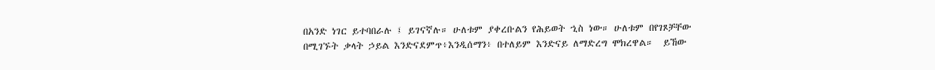በአንድ ነገር ይተባበራሉ ፤ ይገናኛሉ። ሁለቱም ያቀረቡልን የሕይወት ኂስ ነው። ሁለቱም በየገጾቻቸው በሚገኙት ቃላት ኃይል እንድናደምጥ፥እንዲሰማን፥ በተለይም እንድናይ ለማድረግ ሞክረዋል።  ይኸው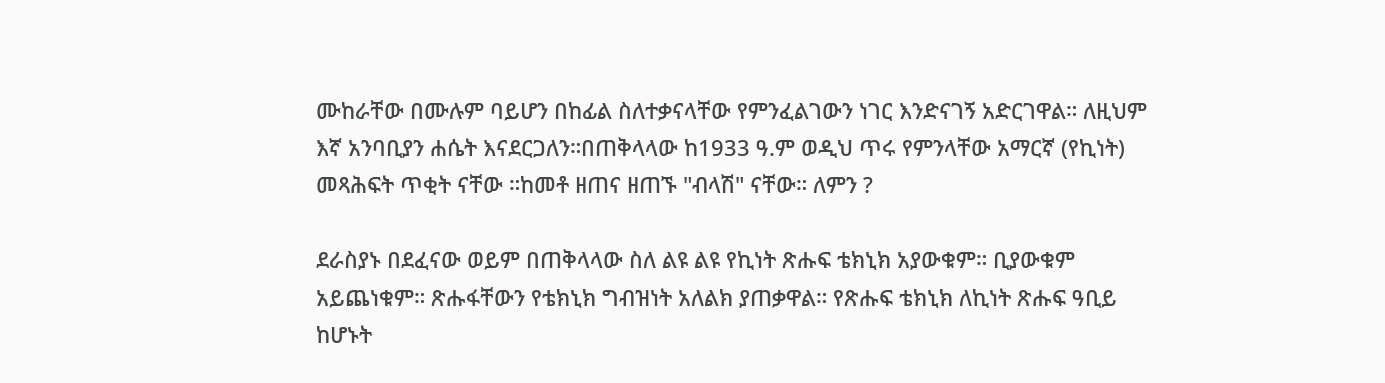ሙከራቸው በሙሉም ባይሆን በከፊል ስለተቃናላቸው የምንፈልገውን ነገር እንድናገኝ አድርገዋል። ለዚህም እኛ አንባቢያን ሐሴት እናደርጋለን።በጠቅላላው ከ1933 ዓ.ም ወዲህ ጥሩ የምንላቸው አማርኛ (የኪነት) መጻሕፍት ጥቂት ናቸው ።ከመቶ ዘጠና ዘጠኙ "ብላሽ" ናቸው። ለምን ?

ደራስያኑ በደፈናው ወይም በጠቅላላው ስለ ልዩ ልዩ የኪነት ጽሑፍ ቴክኒክ አያውቁም። ቢያውቁም አይጨነቁም። ጽሑፋቸውን የቴክኒክ ግብዝነት አለልክ ያጠቃዋል። የጽሑፍ ቴክኒክ ለኪነት ጽሑፍ ዓቢይ ከሆኑት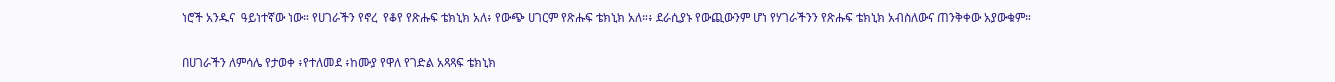ነሮች አንዱና  ዓይነተኛው ነው። የሀገራችን የኖረ  የቆየ የጽሑፍ ቴክኒክ አለ፥ የውጭ ሀገርም የጽሑፍ ቴክኒክ አለ።፥ ደራሲያኑ የውጪውንም ሆነ የሃገራችንን የጽሑፍ ቴክኒክ አብስለውና ጠንቅቀው አያውቁም።

በሀገራችን ለምሳሌ የታወቀ ፥የተለመደ ፥ከሙያ የዋለ የገድል አጻጻፍ ቴክኒክ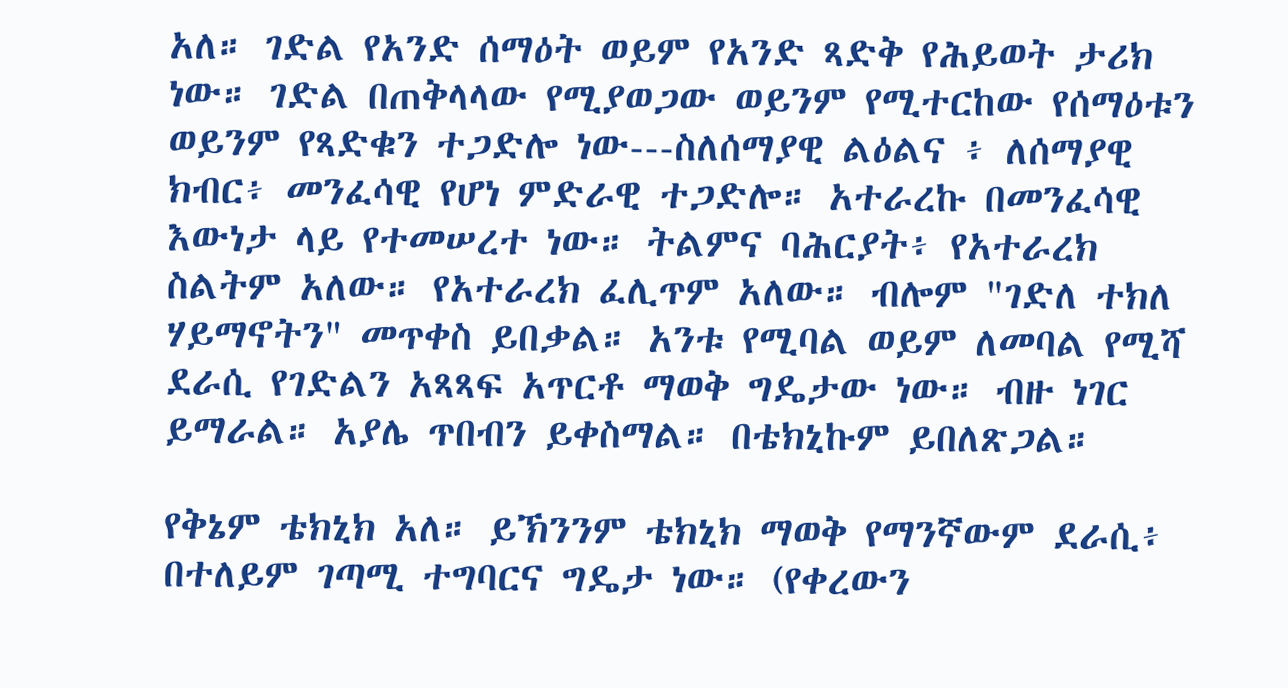አለ። ገድል የአንድ ሰማዕት ወይም የአንድ ጻድቅ የሕይወት ታሪክ ነው። ገድል በጠቅላላው የሚያወጋው ወይንም የሚተርከው የሰማዕቱን ወይንም የጻድቁን ተጋድሎ ነው---ስለሰማያዊ ልዕልና ፥ ለሰማያዊ ክብር፥ መንፈሳዊ የሆነ ምድራዊ ተጋድሎ። አተራረኩ በመንፈሳዊ እውነታ ላይ የተመሠረተ ነው። ትልምና ባሕርያት፥ የአተራረክ ስልትም አለው። የአተራረክ ፈሊጥም አለው። ብሎም "ገድለ ተክለ ሃይማኖትን" መጥቀስ ይበቃል። አንቱ የሚባል ወይም ለመባል የሚሻ ደራሲ የገድልን አጻጻፍ አጥርቶ ማወቅ ግዴታው ነው። ብዙ ነገር ይማራል። አያሌ ጥበብን ይቀስማል። በቴክኒኩም ይበለጽጋል።

የቅኔም ቴክኒክ አለ። ይኽንንም ቴክኒክ ማወቅ የማንኛውም ደራሲ፥ በተለይም ገጣሚ ተግባርና ግዴታ ነው። (የቀረውን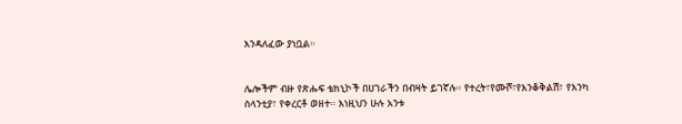እንዳለፈው ያነቧል።


ሌሎችም ብዙ የጽሑፍ ቴክኒኮች በሀገራችን በብዛት ይገኛሉ። የተረት፣የሙሾ፣የእንቆቅልሽ፣ የእንካ ስላንቲያ፣ የቀረርቶ ወዘተ። እነዚህን ሁሉ አንቱ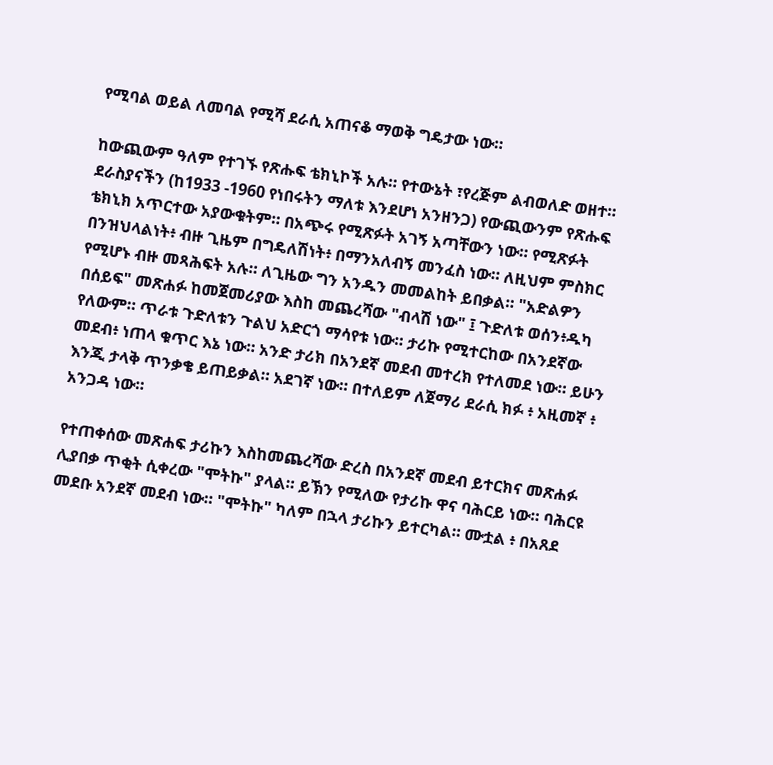የሚባል ወይል ለመባል የሚሻ ደራሲ አጠናቆ ማወቅ ግዴታው ነው።

ከውጪውም ዓለም የተገኙ የጽሑፍ ቴክኒኮች አሉ። የተውኔት ፣የረጅም ልብወለድ ወዘተ። ደራስያናችን (ከ1933 -1960 የነበሩትን ማለቱ እንደሆነ አንዘንጋ) የውጪውንም የጽሑፍ ቴክኒክ አጥርተው አያውቁትም። በአጭሩ የሚጽፉት አገኝ አጣቸውን ነው። የሚጽፉት በንዝህላልነት፥ ብዙ ጊዜም በግዴለሽነት፥ በማንአለብኝ መንፈስ ነው። ለዚህም ምስክር የሚሆኑ ብዙ መጻሕፍት አሉ። ለጊዜው ግን አንዱን መመልከት ይበቃል። "አድልዎን በሰይፍ" መጽሐፉ ከመጀመሪያው እስከ መጨረሻው "ብላሽ ነው" ፤ ጉድለቱ ወሰን፥ዱካ የለውም። ጥራቱ ጉድለቱን ጉልህ አድርጎ ማሳየቱ ነው። ታሪኩ የሚተርከው በአንደኛው መደብ፥ ነጠላ ቁጥር እኔ ነው። አንድ ታሪክ በአንደኛ መደብ መተረክ የተለመደ ነው። ይሁን እንጂ ታላቅ ጥንቃቄ ይጠይቃል። አደገኛ ነው። በተለይም ለጀማሪ ደራሲ ክፉ ፥ አዚመኛ ፥ አንጋዳ ነው።

የተጠቀሰው መጽሐፍ ታሪኩን እስከመጨረሻው ድረስ በአንደኛ መደብ ይተርክና መጽሐፉ ሊያበቃ ጥቂት ሲቀረው "ሞትኩ" ያላል። ይኽን የሚለው የታሪኩ ዋና ባሕርይ ነው። ባሕርዩ መደቡ አንደኛ መደብ ነው። "ሞትኩ" ካለም በኋላ ታሪኩን ይተርካል። ሙቷል ፥ በአጸደ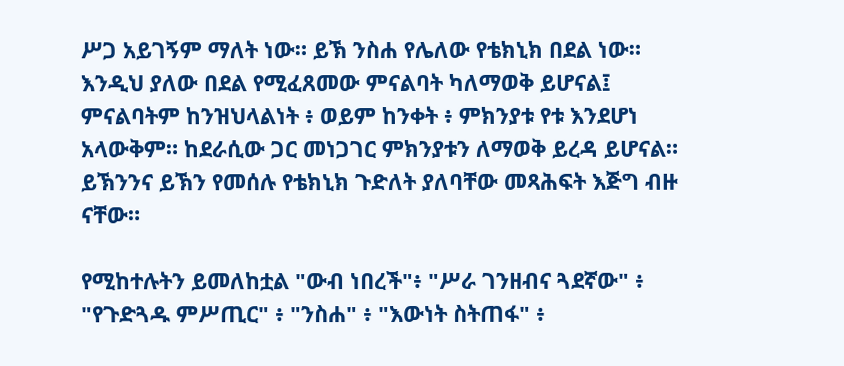ሥጋ አይገኝም ማለት ነው። ይኽ ንስሐ የሌለው የቴክኒክ በደል ነው። እንዲህ ያለው በደል የሚፈጸመው ምናልባት ካለማወቅ ይሆናል፤ ምናልባትም ከንዝህላልነት ፥ ወይም ከንቀት ፥ ምክንያቱ የቱ እንደሆነ አላውቅም። ከደራሲው ጋር መነጋገር ምክንያቱን ለማወቅ ይረዳ ይሆናል። ይኽንንና ይኽን የመሰሉ የቴክኒክ ጉድለት ያለባቸው መጻሕፍት እጅግ ብዙ ናቸው።

የሚከተሉትን ይመለከቷል "ውብ ነበረች"፥ "ሥራ ገንዘብና ጓደኛው" ፥ "የጉድጓዱ ምሥጢር" ፥ "ንስሐ" ፥ "እውነት ስትጠፋ" ፥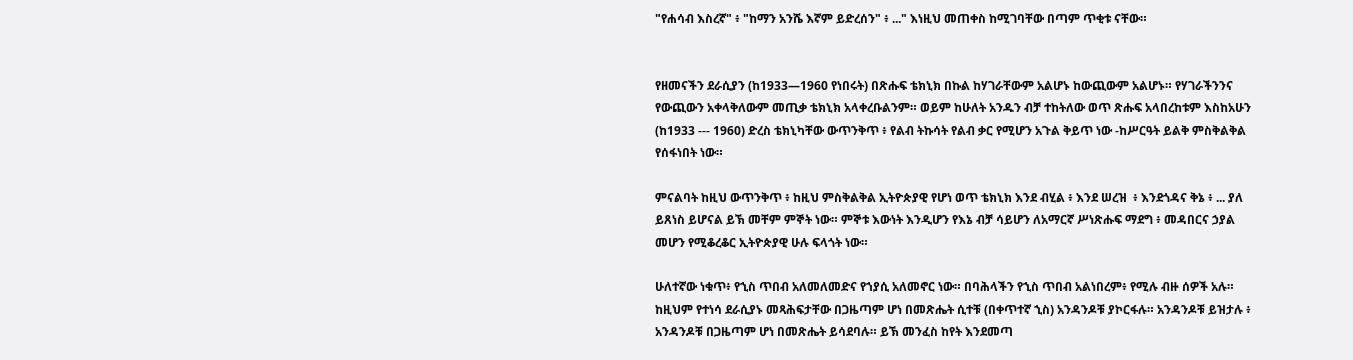"የሐሳብ እስረኛ" ፥ "ከማን አንሼ እኛም ይድረሰን" ፥ ..." እነዚህ መጠቀስ ከሚገባቸው በጣም ጥቂቱ ናቸው።


የዘመናችን ደራሲያን (ከ1933—1960 የነበሩት) በጽሑፍ ቴክኒክ በኩል ከሃገራቸውም አልሆኑ ከውጪውም አልሆኑ። የሃገራችንንና የውጪውን አቀላቅለውም መጢቃ ቴክኒክ አላቀረቡልንም። ወይም ከሁለት አንዱን ብቻ ተከትለው ወጥ ጽሑፍ አላበረከቱም እስከአሁን (ከ1933 --- 1960) ድረስ ቴክኒካቸው ውጥንቅጥ ፥ የልብ ትኩሳት የልብ ቃር የሚሆን አጉል ቅይጥ ነው -ከሥርዓት ይልቅ ምስቅልቅል የሰፋነበት ነው።

ምናልባት ከዚህ ውጥንቅጥ ፥ ከዚህ ምስቅልቅል ኢትዮጵያዊ የሆነ ወጥ ቴክኒክ እንደ ብሂል ፥ እንደ ሠረዝ  ፥ እንደጎዳና ቅኔ ፥ ... ያለ ይጸነስ ይሆናል ይኽ መቸም ምኞት ነው። ምኞቱ እውነት እንዲሆን የእኔ ብቻ ሳይሆን ለአማርኛ ሥነጽሑፍ ማደግ ፥ መዳበርና ኃያል መሆን የሚቆረቆር ኢትዮጵያዊ ሁሉ ፍላጎት ነው።

ሁለተኛው ነቁጥ፥ የኂስ ጥበብ አለመለመድና የኀያሲ አለመኖር ነው። በባሕላችን የኂስ ጥበብ አልነበረም፥ የሚሉ ብዙ ሰዎች አሉ። ከዚህም የተነሳ ደራሲያኑ መጻሕፍታቸው በጋዜጣም ሆነ በመጽሔት ሲተቹ (በቀጥተኛ ኂስ) አንዳንዶቹ ያኮርፋሉ። አንዳንዶቹ ይዝታሉ ፥ አንዳንዶቹ በጋዜጣም ሆነ በመጽሔት ይሳደባሉ። ይኽ መንፈስ ከየት እንደመጣ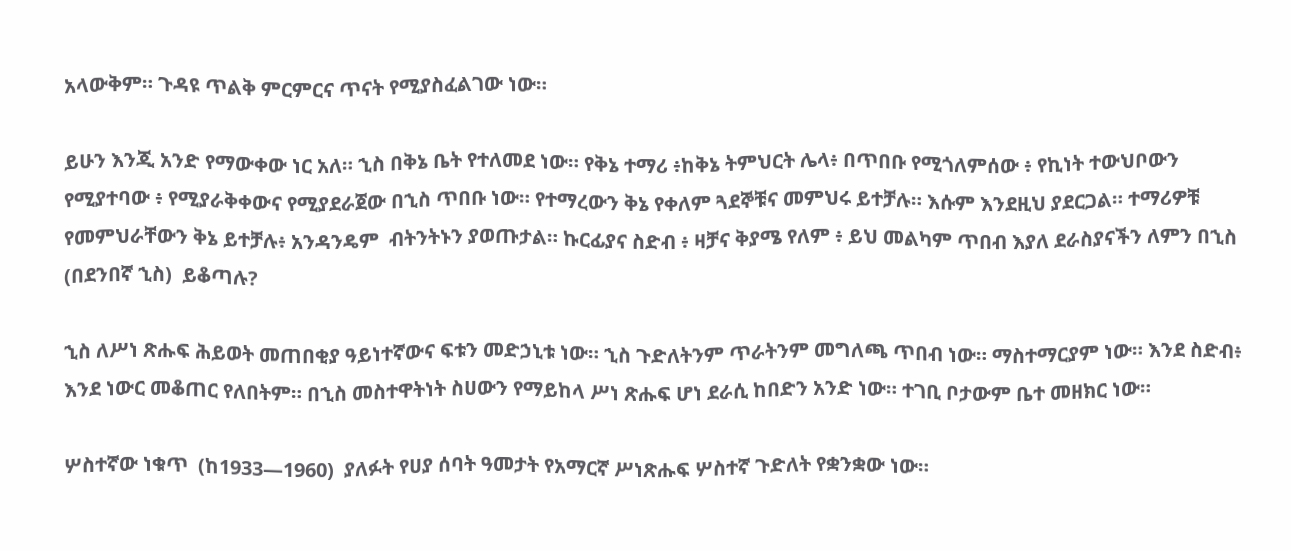አላውቅም። ጉዳዩ ጥልቅ ምርምርና ጥናት የሚያስፈልገው ነው።

ይሁን እንጂ አንድ የማውቀው ነር አለ። ኂስ በቅኔ ቤት የተለመደ ነው። የቅኔ ተማሪ ፥ከቅኔ ትምህርት ሌላ፥ በጥበቡ የሚጎለምሰው ፥ የኪነት ተውህቦውን የሚያተባው ፥ የሚያራቅቀውና የሚያደራጀው በኂስ ጥበቡ ነው። የተማረውን ቅኔ የቀለም ጓደኞቹና መምህሩ ይተቻሉ። እሱም እንደዚህ ያደርጋል። ተማሪዎቹ የመምህራቸውን ቅኔ ይተቻሉ፥ አንዳንዴም  ብትንትኑን ያወጡታል። ኩርፊያና ስድብ ፥ ዛቻና ቅያሜ የለም ፥ ይህ መልካም ጥበብ እያለ ደራስያናችን ለምን በኂስ (በደንበኛ ኂስ)  ይቆጣሉ?

ኂስ ለሥነ ጽሑፍ ሕይወት መጠበቂያ ዓይነተኛውና ፍቱን መድኃኒቱ ነው። ኂስ ጉድለትንም ጥራትንም መግለጫ ጥበብ ነው። ማስተማርያም ነው። እንደ ስድብ፥ እንደ ነውር መቆጠር የለበትም። በኂስ መስተዋትነት ስሀውን የማይከላ ሥነ ጽሑፍ ሆነ ደራሲ ከበድን አንድ ነው። ተገቢ ቦታውም ቤተ መዘክር ነው።

ሦስተኛው ነቁጥ  (ከ1933—1960)  ያለፉት የሀያ ሰባት ዓመታት የአማርኛ ሥነጽሑፍ ሦስተኛ ጉድለት የቋንቋው ነው።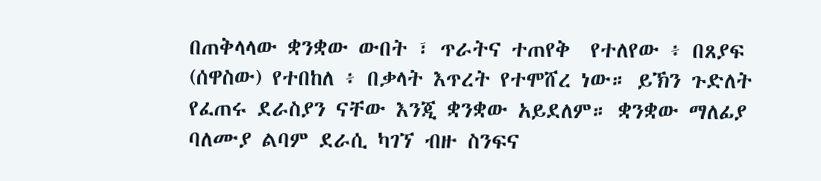በጠቅላላው ቋንቋው ውበት ፣ ጥራትና ተጠየቅ  የተለየው ፥ በጸያፍ (ሰዋስው) የተበከለ ፥ በቃላት እጥረት የተሞሸረ ነው። ይኽን ጉድለት የፈጠሩ ደራስያን ናቸው እንጂ ቋንቋው አይደለም። ቋንቋው ማለፊያ ባለሙያ ልባም ደራሲ ካገኘ ብዙ ስንፍና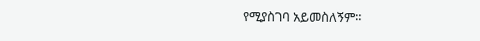የሚያስገባ አይመስለኝም።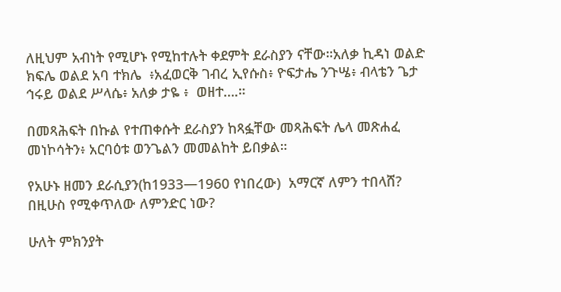ለዚህም አብነት የሚሆኑ የሚከተሉት ቀደምት ደራስያን ናቸው።አለቃ ኪዳነ ወልድ ክፍሌ ወልደ አባ ተክሌ  ፥አፈወርቅ ገብረ ኢየሱስ፥ ዮፍታሔ ንጉሤ፥ ብላቴን ጌታ ኅሩይ ወልደ ሥላሴ፥ አለቃ ታዬ ፥  ወዘተ….።

በመጻሕፍት በኩል የተጠቀሱት ደራስያን ከጻፏቸው መጻሕፍት ሌላ መጽሐፈ መነኮሳትን፥ አርባዕቱ ወንጌልን መመልከት ይበቃል።

የአሁኑ ዘመን ደራሲያን(ከ1933—1960 የነበረው)  አማርኛ ለምን ተበላሸ? በዚሁስ የሚቀጥለው ለምንድር ነው?

ሁለት ምክንያት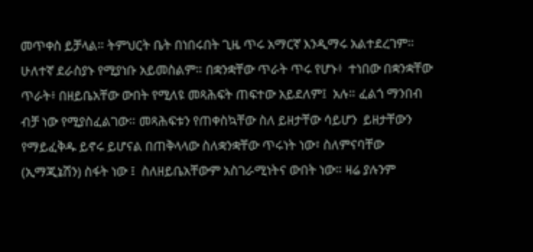መጥቀስ ይቻላል። ትምህርት ቤት በነበሩበት ጊዜ ጥሩ አማርኛ እንዲማሩ አልተደረገም። ሁለተኛ ደራስያኑ የሚያነቡ አይመስልም። በቋንቋቸው ጥራት ጥሩ የሆኑ፥  ተነበው በቋንቋቸው ጥራት፥ በዘይቤአቸው ውበት የሚለዩ መጻሕፍት ጠፍተው አይደለም፤  አሉ። ፈልጎ ማንበብ ብቻ ነው የሚያስፈልገው። መጻሕፍቱን የጠቀስኳቸው ስለ ይዘታቸው ሳይሆን  ይዘታቸውን የማይፈቅዱ ይኖሩ ይሆናል በጠቅላላው ስለቋንቋቸው ጥሩነት ነው፣ ስለምናባቸው (ኢማጂኔሽን) ስፋት ነው ፤  ስለዘይቤአቸውም አስገራሚነትና ውበት ነው። ዛሬ ያሉንም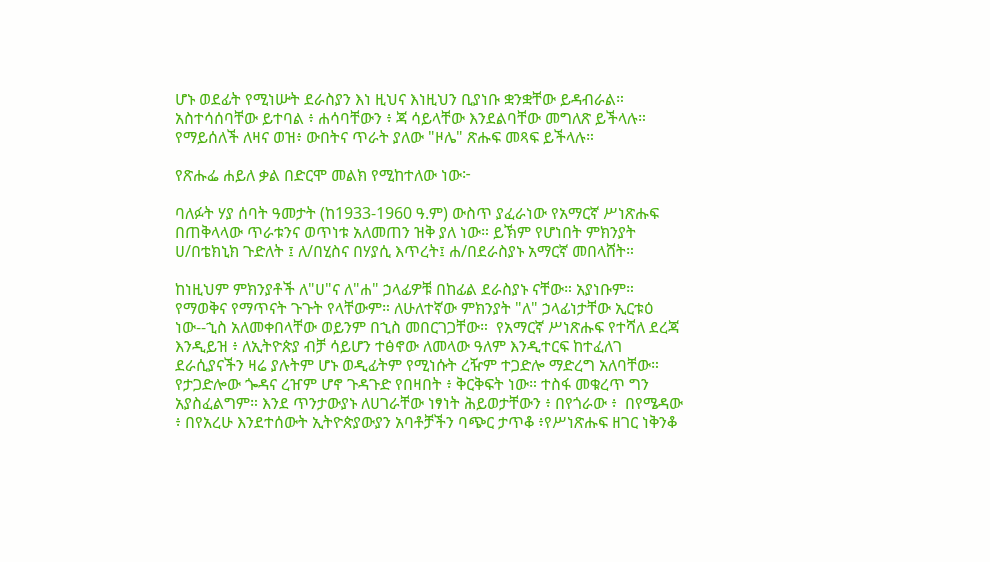ሆኑ ወደፊት የሚነሡት ደራስያን እነ ዚህና እነዚህን ቢያነቡ ቋንቋቸው ይዳብራል። አስተሳሰባቸው ይተባል ፥ ሐሳባቸውን ፥ ጃ ሳይላቸው እንደልባቸው መግለጽ ይችላሉ። የማይሰለች ለዛና ወዝ፥ ውበትና ጥራት ያለው "ዞሌ" ጽሑፍ መጻፍ ይችላሉ።

የጽሑፌ ሐይለ ቃል በድርሞ መልክ የሚከተለው ነው፦

ባለፉት ሃያ ሰባት ዓመታት (ከ1933-1960 ዓ.ም) ውስጥ ያፈራነው የአማርኛ ሥነጽሑፍ በጠቅላላው ጥራቱንና ወጥነቱ አለመጠን ዝቅ ያለ ነው። ይኽም የሆነበት ምክንያት ሀ/በቴክኒክ ጉድለት ፤ ለ/በሂስና በሃያሲ እጥረት፤ ሐ/በደራስያኑ አማርኛ መበላሸት።

ከነዚህም ምክንያቶች ለ"ሀ"ና ለ"ሐ" ኃላፊዎቹ በከፊል ደራስያኑ ናቸው። አያነቡም። የማወቅና የማጥናት ጉጉት የላቸውም። ለሁለተኛው ምክንያት "ለ" ኃላፊነታቸው ኢርቱዕ ነው--ኂስ አለመቀበላቸው ወይንም በኂስ መበርገጋቸው።  የአማርኛ ሥነጽሑፍ የተሻለ ደረጃ እንዲይዝ ፥ ለኢትዮጵያ ብቻ ሳይሆን ተፅኖው ለመላው ዓለም እንዲተርፍ ከተፈለገ ደራሲያናችን ዛሬ ያሉትም ሆኑ ወዲፊትም የሚነሱት ረዥም ተጋድሎ ማድረግ አለባቸው። የታጋድሎው ጐዳና ረዠም ሆኖ ጉዳጉድ የበዛበት ፥ ቅርቅፍት ነው። ተስፋ መቁረጥ ግን አያስፈልግም። እንደ ጥንታውያኑ ለሀገራቸው ነፃነት ሕይወታቸውን ፥ በየጎራው ፥  በየሜዳው ፥ በየአረሁ እንደተሰውት ኢትዮጵያውያን አባቶቻችን ባጭር ታጥቆ ፥የሥነጽሑፍ ዘገር ነቅንቆ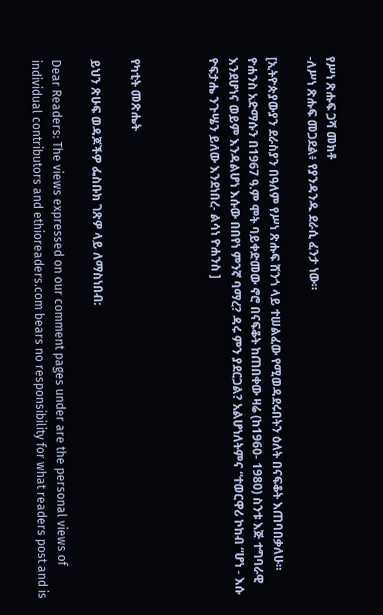የሥነ ጽሑፍ ጋሻ መክቶ
-ለሥነ ጽሑፍ መጋደል፥ የያንዳንዱ ደራሲ ፈንታ ነው።

[ኢትዮጵያውያን ደራስያን በዓለም የሥነ ጽሑፍ ሸንጎ ላይ ተሠልፈው የሚወዳደሩበትን ዕለት በናፍቆት እጠባበቃለሁ። ዮሐንስ አድማሱን በ1967 ዓ.ም ሞት ባይቀድመው ኖሮ በናፍቆት ከጠበቀው ዛሬ (ከ1960- 1980) ስንቱ እጅ ተግባራዊ እንደሆነና ወይም እንዳልሆነ እሱው በበየነ ምንኛ ባማረ? ዳሩ ምን ያደርጋል? አልሆነለትምና “ተወርዋሪ ኮከብ “ሆነ - እሱ  ዮፍታሔ ንጉሤን ይለው እንደነበረ- ልሳነ ዮሐንስ ]



የካቲት መጽሔት

ይህን ጽሁፍ ወዳጆችዎ ፌስቡክ ገጽዎ ላይ ለማስነበብ:

Dear Readers: The views expressed on our comment pages under are the personal views of individual contributors and ethioreaders.com bears no responsibility for what readers post and is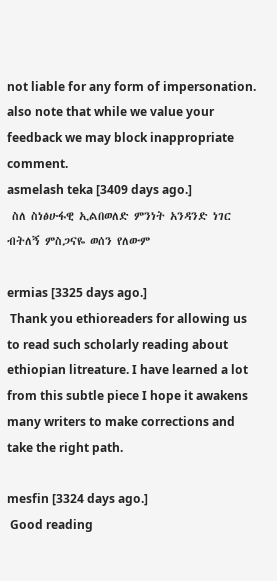not liable for any form of impersonation. also note that while we value your feedback we may block inappropriate comment.
asmelash teka [3409 days ago.]
 ስለ ስነፅሁፋዊ ኢልበወለድ ምንነት አንዳንድ ነገር ብትለኝ ምስጋናዬ ወሰን የለውም

ermias [3325 days ago.]
 Thank you ethioreaders for allowing us to read such scholarly reading about ethiopian litreature. I have learned a lot from this subtle piece I hope it awakens many writers to make corrections and take the right path.

mesfin [3324 days ago.]
 Good reading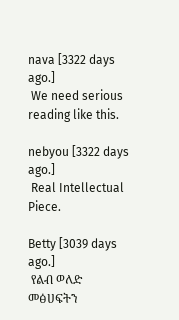nava [3322 days ago.]
 We need serious reading like this.

nebyou [3322 days ago.]
 Real Intellectual Piece.

Betty [3039 days ago.]
 የልብ ወለድ መፅሀፍትን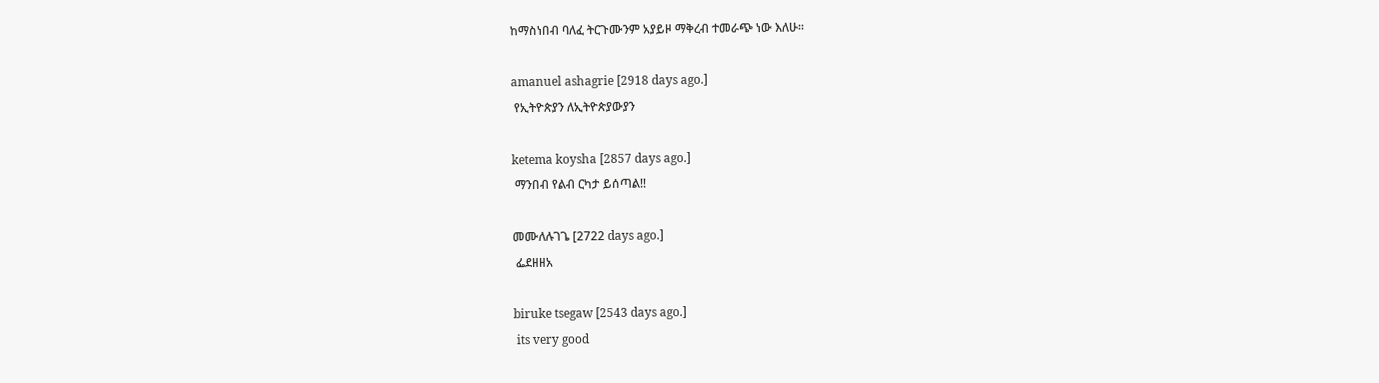ከማስነበብ ባለፈ ትርጉሙንም አያይዞ ማቅረብ ተመራጭ ነው እለሁ።

amanuel ashagrie [2918 days ago.]
 የኢትዮጵያን ለኢትዮጵያውያን

ketema koysha [2857 days ago.]
 ማንበብ የልብ ርካታ ይሰጣል!!

መሙለሉገጌ [2722 days ago.]
 ፌደዘዘአ

biruke tsegaw [2543 days ago.]
 its very good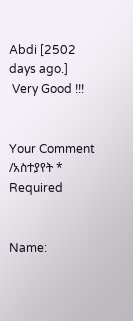Abdi [2502 days ago.]
 Very Good !!!


Your Comment /አስተያየት *   Required


Name: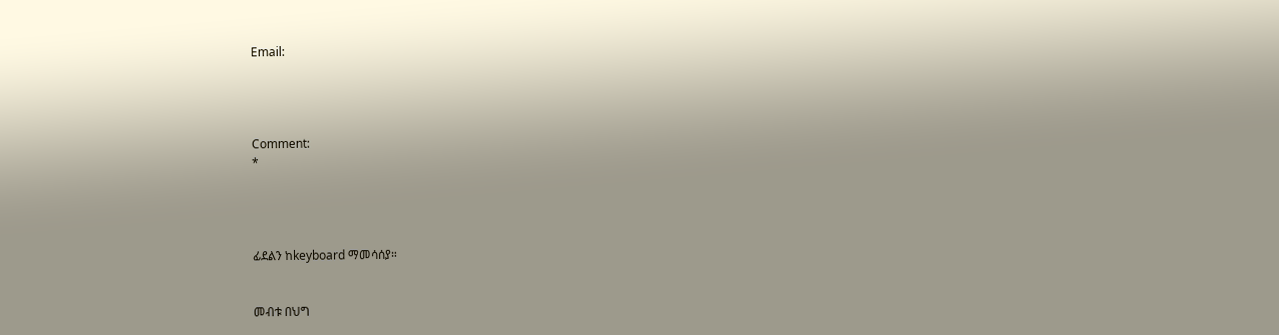Email:




Comment:
*




ፊደልን ከkeyboard ማመሳሰያ።


መብቱ በህግ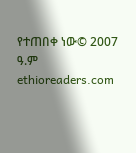የተጠበቀ ነው© 2007 ዓ.ም ethioreaders.com